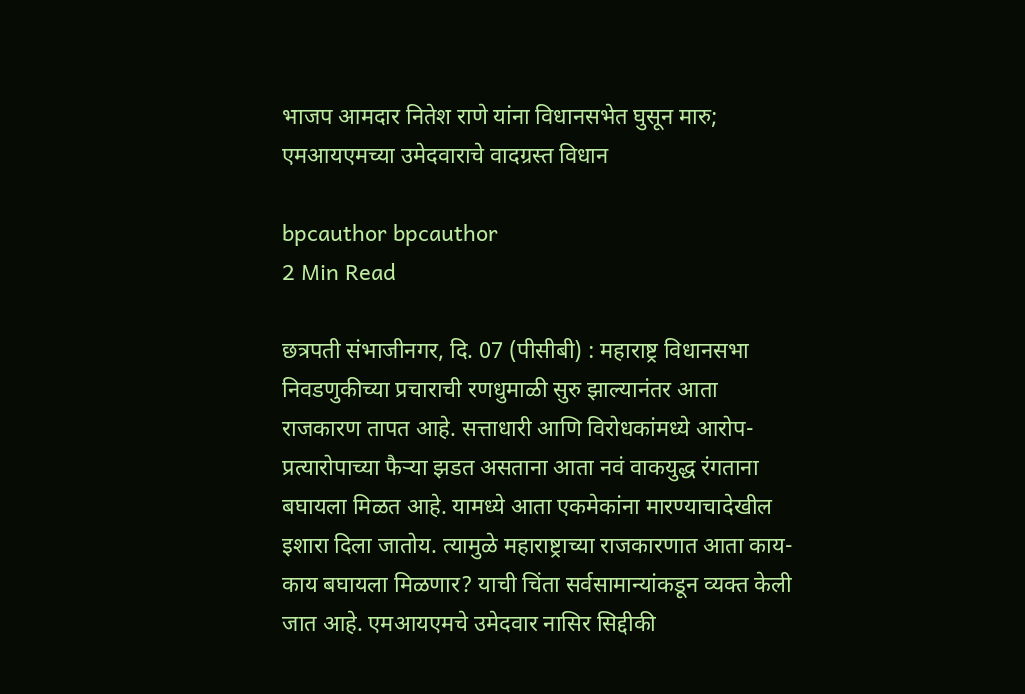भाजप आमदार नितेश राणे यांना विधानसभेत घुसून मारु; एमआयएमच्या उमेदवाराचे वादग्रस्त विधान

bpcauthor bpcauthor
2 Min Read

छत्रपती संभाजीनगर, दि. 07 (पीसीबी) : महाराष्ट्र विधानसभा निवडणुकीच्या प्रचाराची रणधुमाळी सुरु झाल्यानंतर आता राजकारण तापत आहे. सत्ताधारी आणि विरोधकांमध्ये आरोप-प्रत्यारोपाच्या फैऱ्या झडत असताना आता नवं वाकयुद्ध रंगताना बघायला मिळत आहे. यामध्ये आता एकमेकांना मारण्याचादेखील इशारा दिला जातोय. त्यामुळे महाराष्ट्राच्या राजकारणात आता काय-काय बघायला मिळणार? याची चिंता सर्वसामान्यांकडून व्यक्त केली जात आहे. एमआयएमचे उमेदवार नासिर सिद्दीकी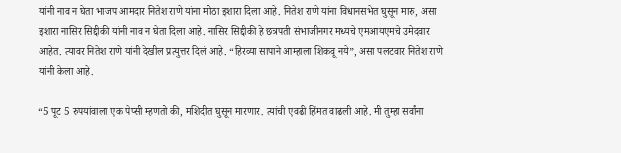यांनी नाव न घेता भाजप आमदार नितेश राणे यांना मोठा इशारा दिला आहे. नितेश राणे यांना विधानसभेत घुसून मारु, असा इशारा नासिर सिद्दीकी यांनी नाव न घेता दिला आहे. नासिर सिद्दीकी हे छत्रपती संभाजीनगर मध्यचे एमआयएमचे उमेदवार आहेत. त्यावर नितेश राणे यांनी देखील प्रत्युत्तर दिलं आहे. “हिरव्या सापाने आम्हाला शिकवू नये”, असा पलटवार नितेश राणे यांनी केला आहे.

“5 पूट 5 रुपयांवाला एक पेप्सी म्हणतो की, मशिदीत घुसून मारणार. त्यांची एवढी हिंमत वाढली आहे. मी तुम्हा सर्वांना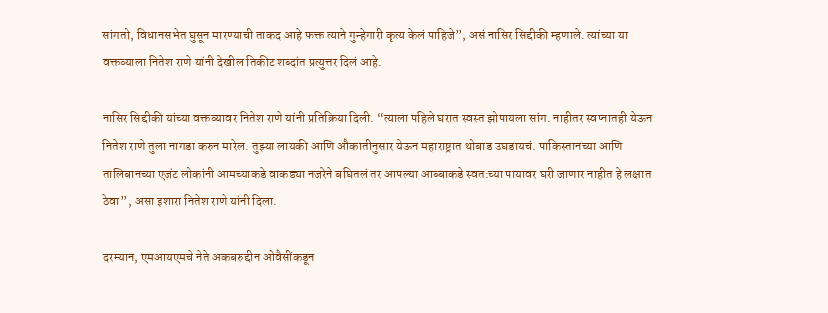सांगतो, विधानसभेत घुसून मारण्याची ताकद आहे फक्त त्याने गुन्हेगारी कृत्य केलं पाहिजे”, असं नासिर सिद्दीकी म्हणाले. त्यांच्या या वक्तव्याला नितेश राणे यांनी देखील तिकीट शब्दांत प्रत्युत्तर दिलं आहे.

नासिर सिद्दीकी यांच्या वक्तव्यावर नितेश राणे यांनी प्रतिक्रिया दिली. “त्याला पहिले घरात स्वस्त झोपायला सांग. नाहीतर स्वप्नातही येऊन नितेश राणे तुला नागडा करुन मारेल. तुझ्या लायकी आणि औकातीनुसार येऊन महाराष्ट्रात थोबाड उघडायचं. पाकिस्तानच्या आणि तालिबानच्या एजंट लोकांनी आमच्याकडे वाकड्या नजरेने बघितलं तर आपल्या आब्बाकडे स्वत:च्या पायावर घरी जाणार नाहीत हे लक्षात ठेवा”, असा इशारा नितेश राणे यांनी दिला.

दरम्यान, एमआयएमचे नेते अकबरुद्दीन ओवैसींकडून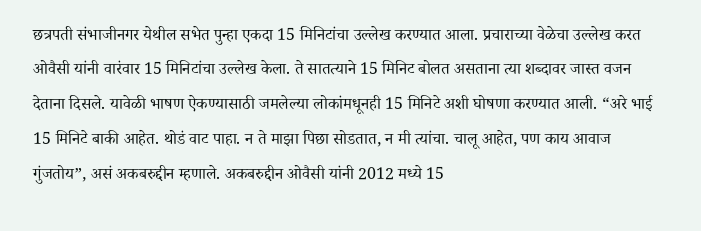छत्रपती संभाजीनगर येथील सभेत पुन्हा एकदा 15 मिनिटांचा उल्लेख करण्यात आला. प्रचाराच्या वेळेचा उल्लेख करत ओवैसी यांनी वारंवार 15 मिनिटांचा उल्लेख केला. ते सातत्याने 15 मिनिट बोलत असताना त्या शब्दावर जास्त वजन देताना दिसले. यावेळी भाषण ऐकण्यासाठी जमलेल्या लोकांमधूनही 15 मिनिटे अशी घोषणा करण्यात आली. “अरे भाई 15 मिनिटे बाकी आहेत. थोडं वाट पाहा. न ते माझा पिछा सोडतात, न मी त्यांचा. चालू आहेत, पण काय आवाज गुंजतोय”, असं अकबरुद्दीन म्हणाले. अकबरुद्दीन ओवैसी यांनी 2012 मध्ये 15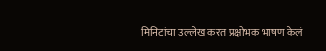मिनिटांचा उल्लेख करत प्रक्षोभक भाषण केलं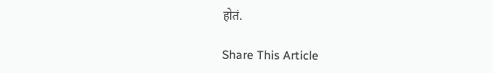होतं.

Share This Article